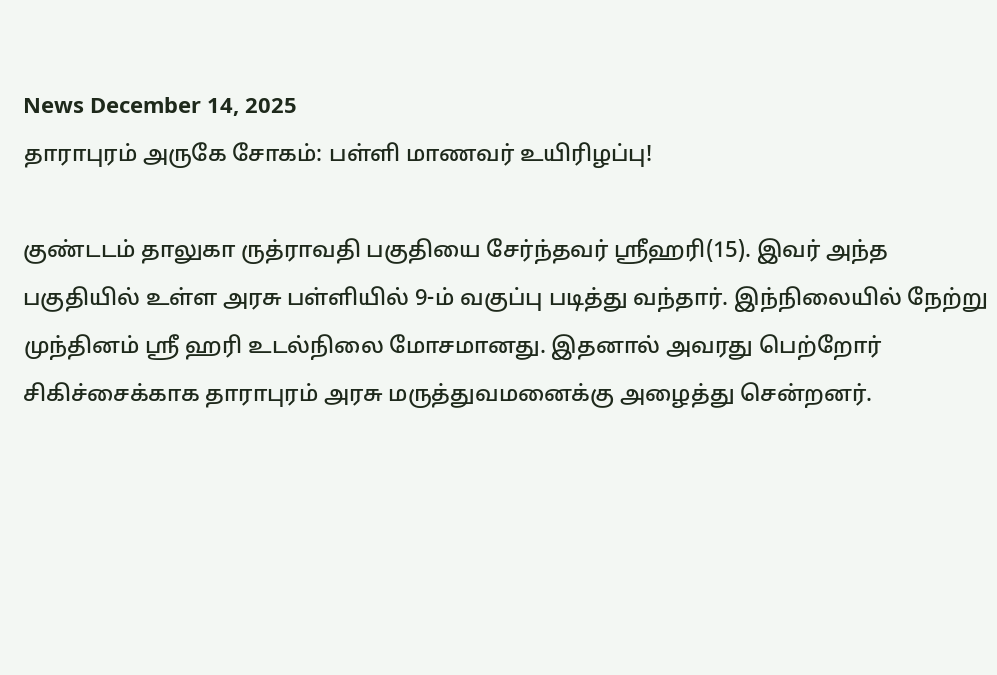News December 14, 2025
தாராபுரம் அருகே சோகம்: பள்ளி மாணவர் உயிரிழப்பு!

குண்டடம் தாலுகா ருத்ராவதி பகுதியை சேர்ந்தவர் ஸ்ரீஹரி(15). இவர் அந்த பகுதியில் உள்ள அரசு பள்ளியில் 9-ம் வகுப்பு படித்து வந்தார். இந்நிலையில் நேற்று முந்தினம் ஸ்ரீ ஹரி உடல்நிலை மோசமானது. இதனால் அவரது பெற்றோர் சிகிச்சைக்காக தாராபுரம் அரசு மருத்துவமனைக்கு அழைத்து சென்றனர்.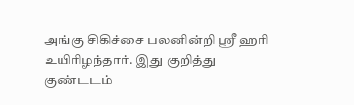அங்கு சிகிச்சை பலனின்றி ஸ்ரீ ஹரி உயிரிழந்தார். இது குறித்து குண்டடம்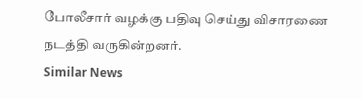போலீசார் வழக்கு பதிவு செய்து விசாரணை நடத்தி வருகின்றனர்.
Similar News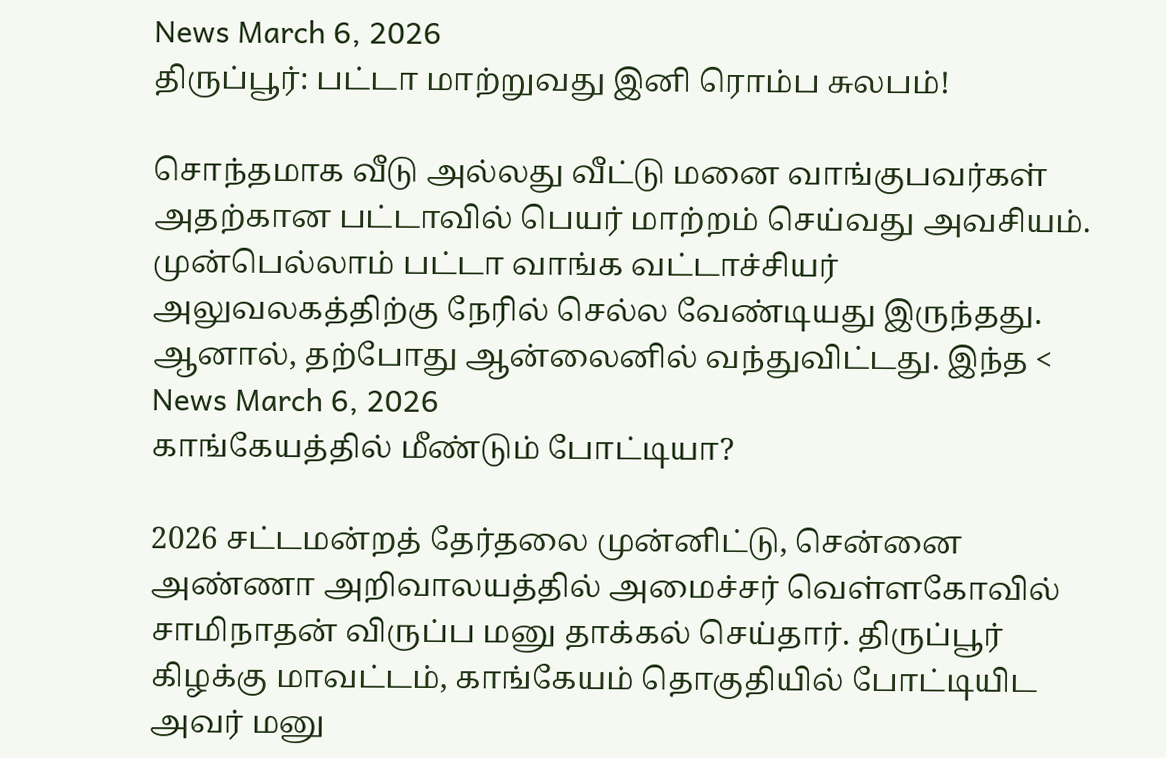News March 6, 2026
திருப்பூர்: பட்டா மாற்றுவது இனி ரொம்ப சுலபம்!

சொந்தமாக வீடு அல்லது வீட்டு மனை வாங்குபவர்கள் அதற்கான பட்டாவில் பெயர் மாற்றம் செய்வது அவசியம். முன்பெல்லாம் பட்டா வாங்க வட்டாச்சியர் அலுவலகத்திற்கு நேரில் செல்ல வேண்டியது இருந்தது. ஆனால், தற்போது ஆன்லைனில் வந்துவிட்டது. இந்த <
News March 6, 2026
காங்கேயத்தில் மீண்டும் போட்டியா?

2026 சட்டமன்றத் தேர்தலை முன்னிட்டு, சென்னை அண்ணா அறிவாலயத்தில் அமைச்சர் வெள்ளகோவில் சாமிநாதன் விருப்ப மனு தாக்கல் செய்தார். திருப்பூர் கிழக்கு மாவட்டம், காங்கேயம் தொகுதியில் போட்டியிட அவர் மனு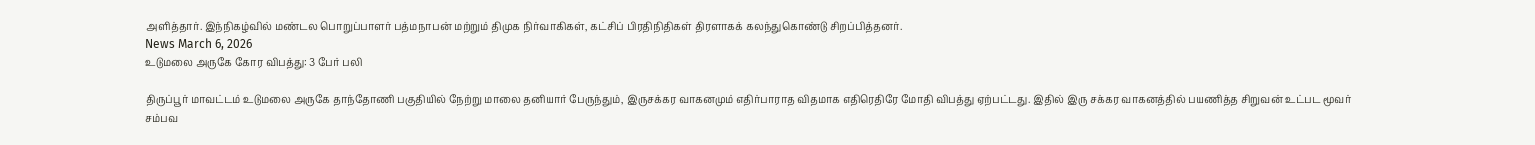அளித்தார். இந்நிகழ்வில் மண்டல பொறுப்பாளர் பத்மநாபன் மற்றும் திமுக நிர்வாகிகள், கட்சிப் பிரதிநிதிகள் திரளாகக் கலந்துகொண்டு சிறப்பித்தனர்.
News March 6, 2026
உடுமலை அருகே கோர விபத்து: 3 பேர் பலி

திருப்பூர் மாவட்டம் உடுமலை அருகே தாந்தோணி பகுதியில் நேற்று மாலை தனியார் பேருந்தும், இருசக்கர வாகனமும் எதிர்பாராத விதமாக எதிரெதிரே மோதி விபத்து ஏற்பட்டது. இதில் இரு சக்கர வாகனத்தில் பயணித்த சிறுவன் உட்பட மூவர் சம்பவ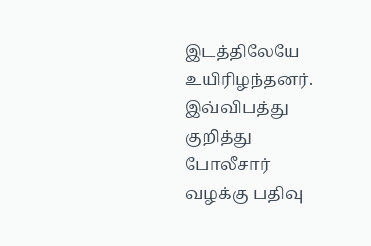இடத்திலேயே உயிரிழந்தனர். இவ்விபத்து குறித்து போலீசார் வழக்கு பதிவு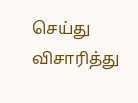செய்து விசாரித்து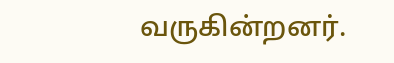வருகின்றனர்.